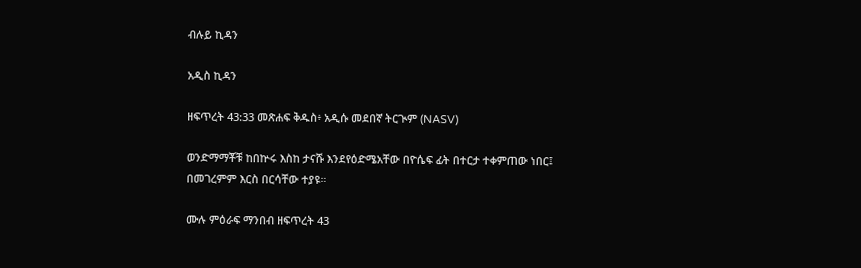ብሉይ ኪዳን

አዲስ ኪዳን

ዘፍጥረት 43:33 መጽሐፍ ቅዱስ፥ አዲሱ መደበኛ ትርጒም (NASV)

ወንድማማቾቹ ከበኵሩ እስከ ታናሹ እንደየዕድሜአቸው በዮሴፍ ፊት በተርታ ተቀምጠው ነበር፤ በመገረምም እርስ በርሳቸው ተያዩ።

ሙሉ ምዕራፍ ማንበብ ዘፍጥረት 43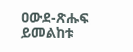ዐውደ-ጽሑፍ ይመልከቱ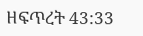ዘፍጥረት 43:33